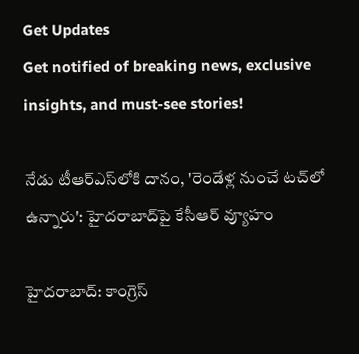Get Updates
Get notified of breaking news, exclusive insights, and must-see stories!

నేడు టీఆర్ఎస్‌లోకి దానం, 'రెండేళ్ల నుంచే టచ్‌లో ఉన్నారు': హైదరాబాద్‌పై కేసీఆర్ వ్యూహం

హైదరాబాద్: కాంగ్రెస్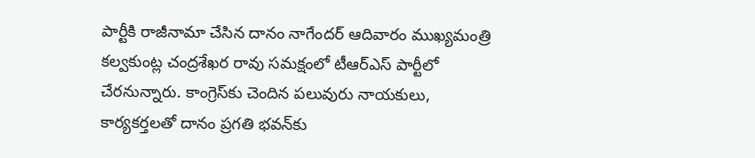పార్టీకి రాజీనామా చేసిన దానం నాగేందర్ ఆదివారం ముఖ్యమంత్రి కల్వకుంట్ల చంద్రశేఖర రావు సమక్షంలో టీఆర్ఎస్ పార్టీలో చేరనున్నారు. కాంగ్రెస్‌కు చెందిన పలువురు నాయకులు, కార్యకర్తలతో దానం ప్రగతి భవన్‌కు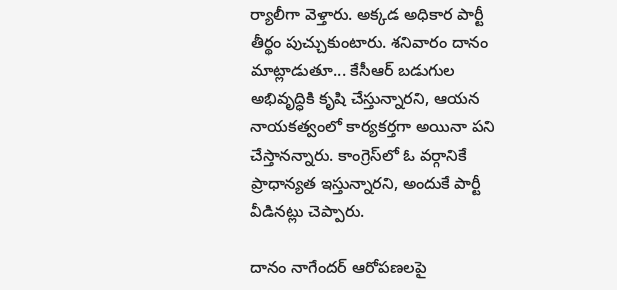ర్యాలీగా వెళ్తారు. అక్కడ అధికార పార్టీ తీర్థం పుచ్చుకుంటారు. శనివారం దానం మాట్లాడుతూ... కేసీఆర్ బడుగుల అభివృద్ధికి కృషి చేస్తున్నారని, ఆయన నాయకత్వంలో కార్యకర్తగా అయినా పని చేస్తానన్నారు. కాంగ్రెస్‌లో ఓ వర్గానికే ప్రాధాన్యత ఇస్తున్నారని, అందుకే పార్టీ వీడినట్లు చెప్పారు.

దానం నాగేందర్ ఆరోపణలపై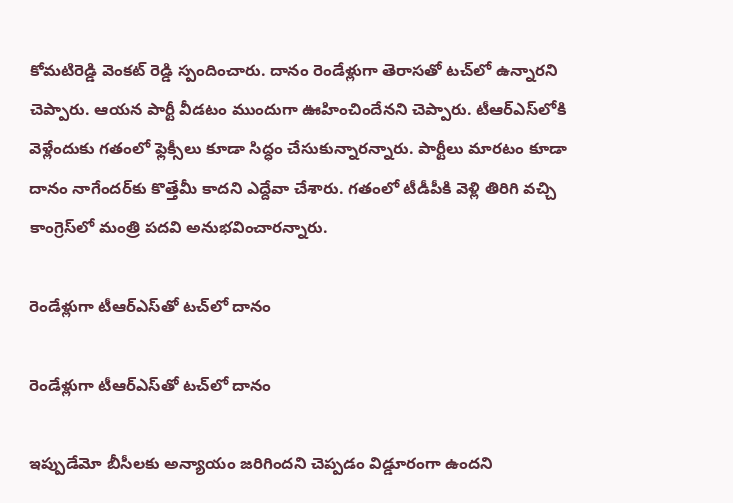కోమటిరెడ్డి వెంకట్ రెడ్డి స్పందించారు. దానం రెండేళ్లుగా తెరాసతో టచ్‌లో ఉన్నారని చెప్పారు. ఆయన పార్టీ వీడటం ముందుగా ఊహించిందేనని చెప్పారు. టీఆర్ఎస్‌లోకి వెళ్లేందుకు గతంలో ఫ్లెక్సీలు కూడా సిద్ధం చేసుకున్నారన్నారు. పార్టీలు మారటం కూడా దానం నాగేందర్‌కు కొత్తేమీ కాదని ఎద్దేవా చేశారు. గతంలో టీడీపీకి వెళ్లి తిరిగి వచ్చి కాంగ్రెస్‌లో మంత్రి పదవి అనుభవించారన్నారు.

రెండేళ్లుగా టీఆర్ఎస్‌తో టచ్‌లో దానం

రెండేళ్లుగా టీఆర్ఎస్‌తో టచ్‌లో దానం

ఇప్పుడేమో బీసీలకు అన్యాయం జరిగిందని చెప్పడం విడ్డూరంగా ఉందని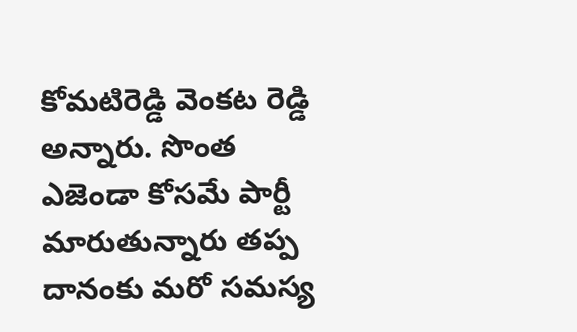కోమటిరెడ్డి వెంకట రెడ్డి అన్నారు. సొంత ఎజెండా కోసమే పార్టీ మారుతున్నారు తప్ప దానంకు మరో సమస్య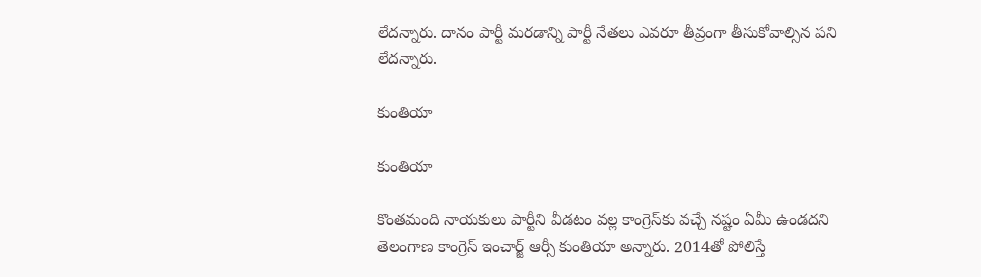లేదన్నారు. దానం పార్టీ మరడాన్ని పార్టీ నేతలు ఎవరూ తీవ్రంగా తీసుకోవాల్సిన పని లేదన్నారు.

కుంతియా

కుంతియా

కొంతమంది నాయకులు పార్టీని వీడటం వల్ల కాంగ్రెస్‌కు వచ్చే నష్టం ఏమీ ఉండదని తెలంగాణ కాంగ్రెస్‌ ఇంచార్జ్ ఆర్సీ కుంతియా అన్నారు. 2014తో పోలిస్తే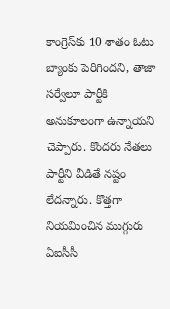కాంగ్రెస్‌కు 10 శాతం ఓటు బ్యాంకు పెరిగిందని, తాజా సర్వేలూ పార్టీకి అనుకూలంగా ఉన్నాయని చెప్పారు. కొందరు నేతలు పార్టీని వీడితే నష్టం లేదన్నారు. కొత్తగా నియమించిన ముగ్గురు ఏఐసీసీ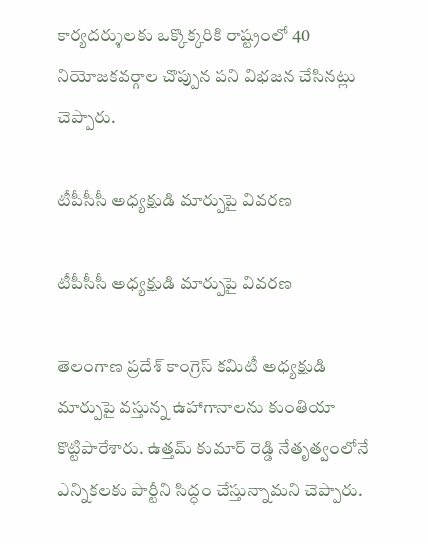కార్యదర్శులకు ఒక్కొక్కరికి రాష్ట్రంలో 40 నియోజకవర్గాల చొప్పున పని విభజన చేసినట్లు చెప్పారు.

టీపీసీసీ అధ్యక్షుడి మార్పుపై వివరణ

టీపీసీసీ అధ్యక్షుడి మార్పుపై వివరణ

తెలంగాణ ప్రదేశ్ కాంగ్రెస్ కమిటీ అధ్యక్షుడి మార్పుపై వస్తున్న ఉహాగానాలను కుంతియా కొట్టిపారేశారు. ఉత్తమ్ కుమార్ రెడ్డి నేతృత్వంలోనే ఎన్నికలకు పార్టీని సిద్ధం చేస్తున్నామని చెప్పారు.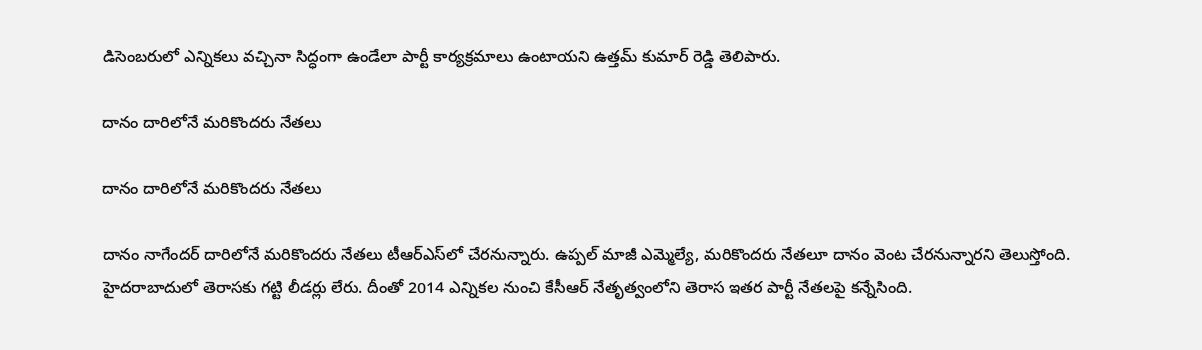డిసెంబరులో ఎన్నికలు వచ్చినా సిద్ధంగా ఉండేలా పార్టీ కార్యక్రమాలు ఉంటాయని ఉత్తమ్ కుమార్ రెడ్డి తెలిపారు.

దానం దారిలోనే మరికొందరు నేతలు

దానం దారిలోనే మరికొందరు నేతలు

దానం నాగేందర్ దారిలోనే మరికొందరు నేతలు టీఆర్ఎస్‌లో చేరనున్నారు. ఉప్పల్‌ మాజీ ఎమ్మెల్యే, మరికొందరు నేతలూ దానం వెంట చేరనున్నారని తెలుస్తోంది. హైదరాబాదులో తెరాసకు గట్టి లీడర్లు లేరు. దీంతో 2014 ఎన్నికల నుంచి కేసీఆర్ నేతృత్వంలోని తెరాస ఇతర పార్టీ నేతలపై కన్నేసింది.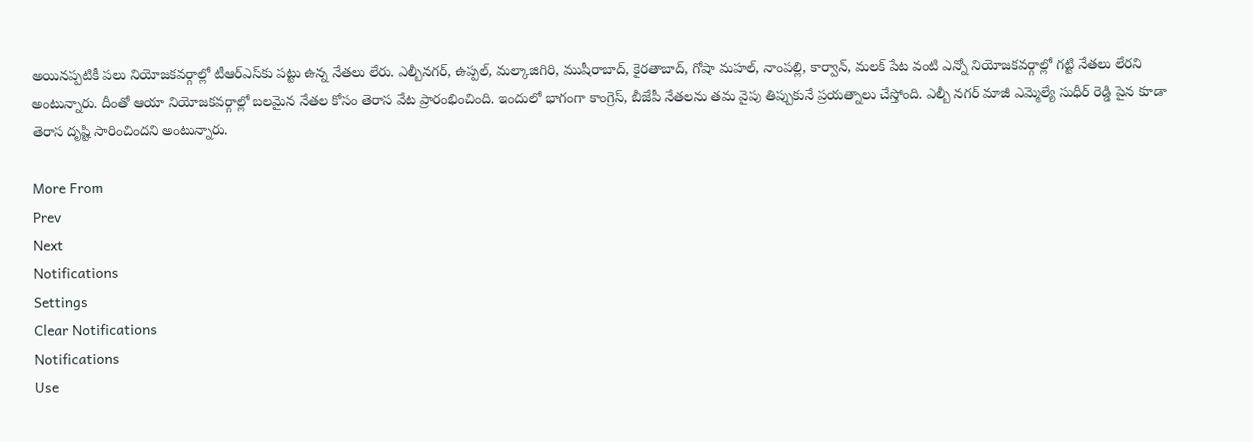అయినప్పటికీ పలు నియోజకవర్గాల్లో టీఆర్ఎస్‌కు పట్టు ఉన్న నేతలు లేరు. ఎల్బీనగర్, ఉప్పల్, మల్కాజిగిరి, ముషీరాబాద్, కైరతాబాద్, గోషా మహల్, నాంపల్లి, కార్వాన్, మలక్ పేట వంటి ఎన్నో నియోజకవర్గాల్లో గట్టి నేతలు లేరని అంటున్నారు. దీంతో ఆయా నియోజకవర్గాల్లో బలమైన నేతల కోసం తెరాస వేట ప్రారంభించింది. ఇందులో భాగంగా కాంగ్రెస్, బీజేపీ నేతలను తమ వైపు తిప్పుకునే ప్రయత్నాలు చేస్తోంది. ఎల్బీ నగర్ మాజీ ఎమ్మెల్యే సుధీర్ రెడ్డి పైన కూడా తెరాస దృష్టి సారించిందని అంటున్నారు.

More From
Prev
Next
Notifications
Settings
Clear Notifications
Notifications
Use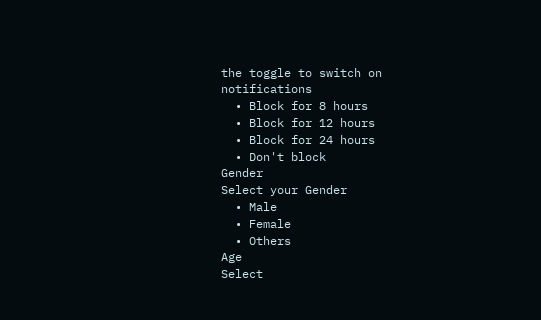the toggle to switch on notifications
  • Block for 8 hours
  • Block for 12 hours
  • Block for 24 hours
  • Don't block
Gender
Select your Gender
  • Male
  • Female
  • Others
Age
Select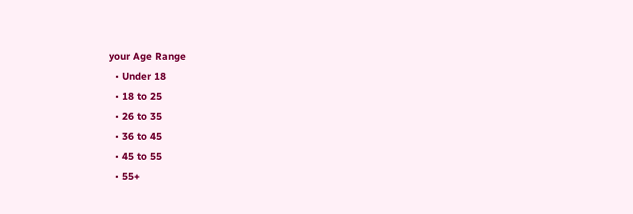your Age Range
  • Under 18
  • 18 to 25
  • 26 to 35
  • 36 to 45
  • 45 to 55
  • 55+